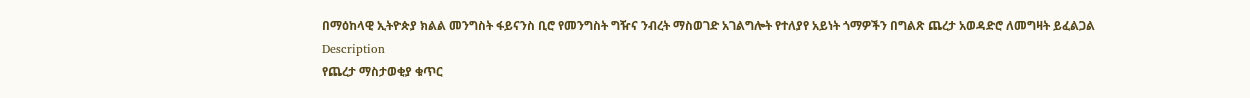በማዕከላዊ ኢትዮጵያ ክልል መንግስት ፋይናንስ ቢሮ የመንግስት ግዥና ንብረት ማስወገድ አገልግሎት የተለያየ አይነት ጎማዎችን በግልጽ ጨረታ አወዳድሮ ለመግዛት ይፈልጋል
Description
የጨረታ ማስታወቂያ ቁጥር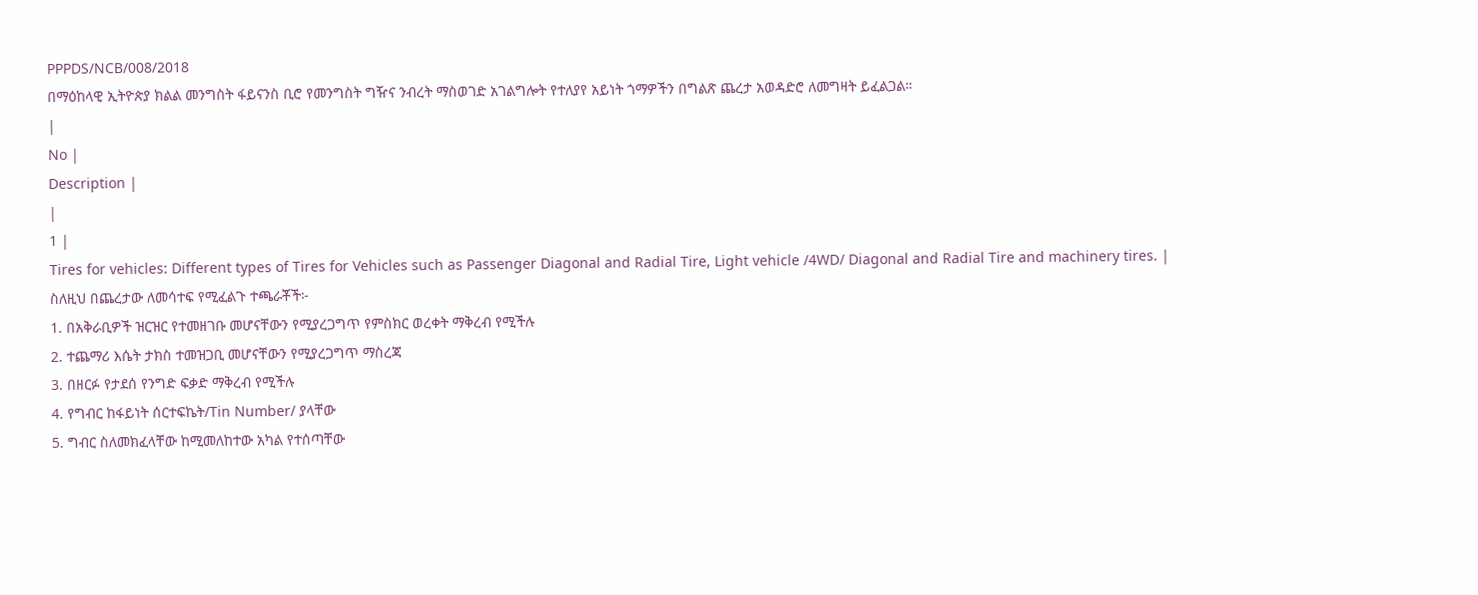PPPDS/NCB/008/2018
በማዕከላዊ ኢትዮጵያ ክልል መንግስት ፋይናንስ ቢሮ የመንግስት ግዥና ንብረት ማስወገድ አገልግሎት የተለያየ አይነት ጎማዎችን በግልጽ ጨረታ አወዳድሮ ለመግዛት ይፈልጋል።
|
No |
Description |
|
1 |
Tires for vehicles: Different types of Tires for Vehicles such as Passenger Diagonal and Radial Tire, Light vehicle /4WD/ Diagonal and Radial Tire and machinery tires. |
ስለዚህ በጨረታው ለመሳተፍ የሚፈልጉ ተጫራቾች፦
1. በአቅራቢዎች ዝርዝር የተመዘገቡ መሆናቸውን የሚያረጋግጥ የምስክር ወረቀት ማቅረብ የሚችሉ
2. ተጨማሪ እሴት ታክስ ተመዝጋቢ መሆናቸውን የሚያረጋግጥ ማስረጃ
3. በዘርፉ የታደሰ የንግድ ፍቃድ ማቅረብ የሚችሉ
4. የግብር ከፋይነት ሰርተፍኬት/Tin Number/ ያላቸው
5. ግብር ስለመክፈላቸው ከሚመለከተው አካል የተሰጣቸው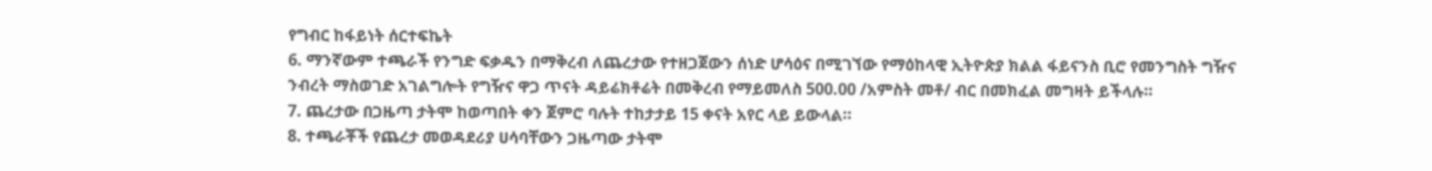የግብር ከፋይነት ሰርተፍኬት
6. ማንኛውም ተጫራች የንግድ ፍቃዱን በማቅረብ ለጨረታው የተዘጋጀውን ሰነድ ሆሳዕና በሚገኘው የማዕከላዊ ኢትዮጵያ ክልል ፋይናንስ ቢሮ የመንግስት ግዥና ንብረት ማስወገድ አገልግሎት የግዥና ዋጋ ጥናት ዳይሬክቶሬት በመቅረብ የማይመለስ 500.00 /አምስት መቶ/ ብር በመክፈል መግዛት ይችላሉ።
7. ጨረታው በጋዜጣ ታትሞ ከወጣበት ቀን ጀምሮ ባሉት ተከታታይ 15 ቀናት አየር ላይ ይውላል።
8. ተጫራቾች የጨረታ መወዳደሪያ ሀሳባቸውን ጋዜጣው ታትሞ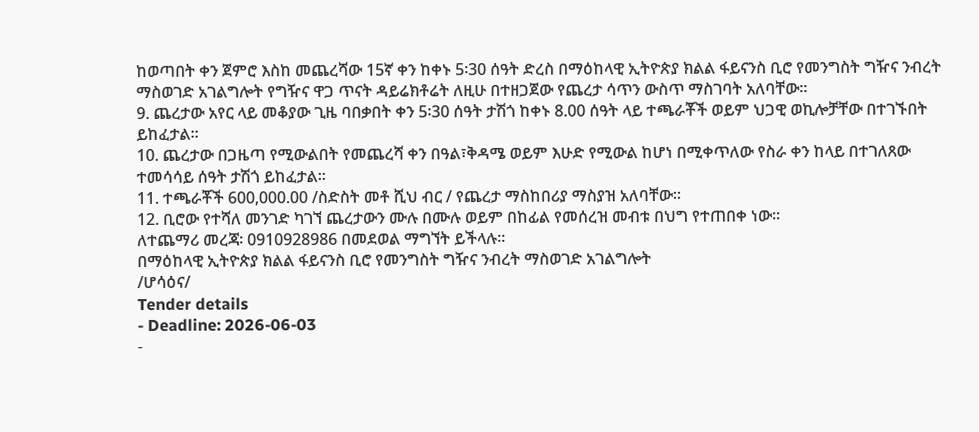ከወጣበት ቀን ጀምሮ እስከ መጨረሻው 15ኛ ቀን ከቀኑ 5፡30 ሰዓት ድረስ በማዕከላዊ ኢትዮጵያ ክልል ፋይናንስ ቢሮ የመንግስት ግዥና ንብረት ማስወገድ አገልግሎት የግዥና ዋጋ ጥናት ዳይሬክቶሬት ለዚሁ በተዘጋጀው የጨረታ ሳጥን ውስጥ ማስገባት አለባቸው።
9. ጨረታው አየር ላይ መቆያው ጊዜ ባበቃበት ቀን 5፡30 ሰዓት ታሽጎ ከቀኑ 8.00 ሰዓት ላይ ተጫራቾች ወይም ህጋዊ ወኪሎቻቸው በተገኙበት ይከፈታል።
10. ጨረታው በጋዜጣ የሚውልበት የመጨረሻ ቀን በዓል፣ቅዳሜ ወይም እሁድ የሚውል ከሆነ በሚቀጥለው የስራ ቀን ከላይ በተገለጸው ተመሳሳይ ሰዓት ታሽጎ ይከፈታል።
11. ተጫራቾች 600,000.00 /ስድስት መቶ ሺህ ብር / የጨረታ ማስከበሪያ ማስያዝ አለባቸው።
12. ቢሮው የተሻለ መንገድ ካገኘ ጨረታውን ሙሉ በሙሉ ወይም በከፊል የመሰረዝ መብቱ በህግ የተጠበቀ ነው።
ለተጨማሪ መረጃ፡ 0910928986 በመደወል ማግኘት ይችላሉ።
በማዕከላዊ ኢትዮጵያ ክልል ፋይናንስ ቢሮ የመንግስት ግዥና ንብረት ማስወገድ አገልግሎት
/ሆሳዕና/
Tender details
- Deadline: 2026-06-03
-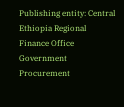Publishing entity: Central Ethiopia Regional Finance Office Government Procurement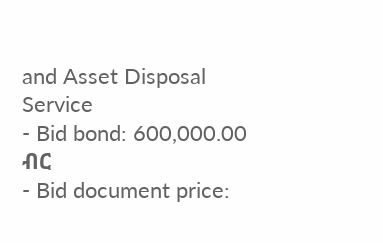and Asset Disposal Service
- Bid bond: 600,000.00 ብር
- Bid document price: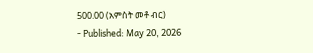500.00 (አምስት መቶ ብር)
- Published: May 20, 2026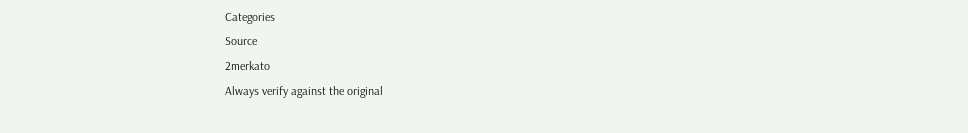Categories
Source
2merkato
Always verify against the original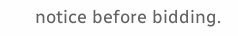notice before bidding.